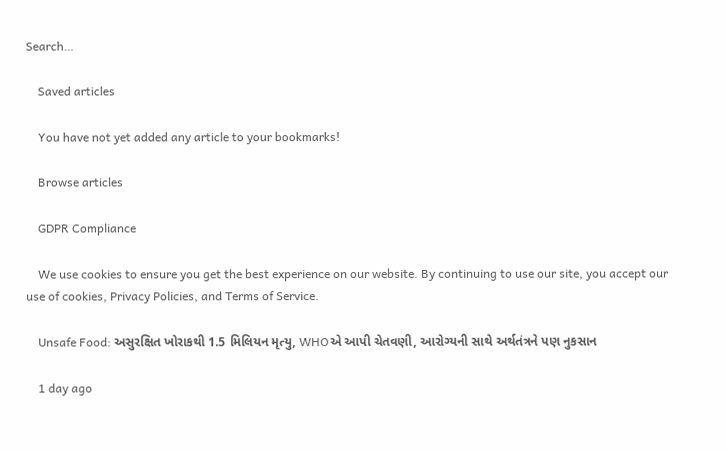Search…

    Saved articles

    You have not yet added any article to your bookmarks!

    Browse articles

    GDPR Compliance

    We use cookies to ensure you get the best experience on our website. By continuing to use our site, you accept our use of cookies, Privacy Policies, and Terms of Service.

    Unsafe Food: અસુરક્ષિત ખોરાકથી 1.5 મિલિયન મૃત્યુ, WHOએ આપી ચેતવણી, આરોગ્યની સાથે અર્થતંત્રને પણ નુકસાન

    1 day ago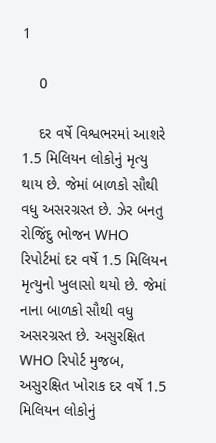1

    0

    દર વર્ષે વિશ્વભરમાં આશરે 1.5 મિલિયન લોકોનું મૃત્યુ થાય છે. જેમાં બાળકો સૌથી વધુ અસરગ્રસ્ત છે. ઝેર બનતુ રોજિંદુ ભોજન WHO રિપોર્ટમાં દર વર્ષે 1.5 મિલિયન મૃત્યુનો ખુલાસો થયો છે. જેમાં નાના બાળકો સૌથી વધુ અસરગ્રસ્ત છે. અસુરક્ષિત WHO રિપોર્ટ મુજબ, અસુરક્ષિત ખોરાક દર વર્ષે 1.5 મિલિયન લોકોનું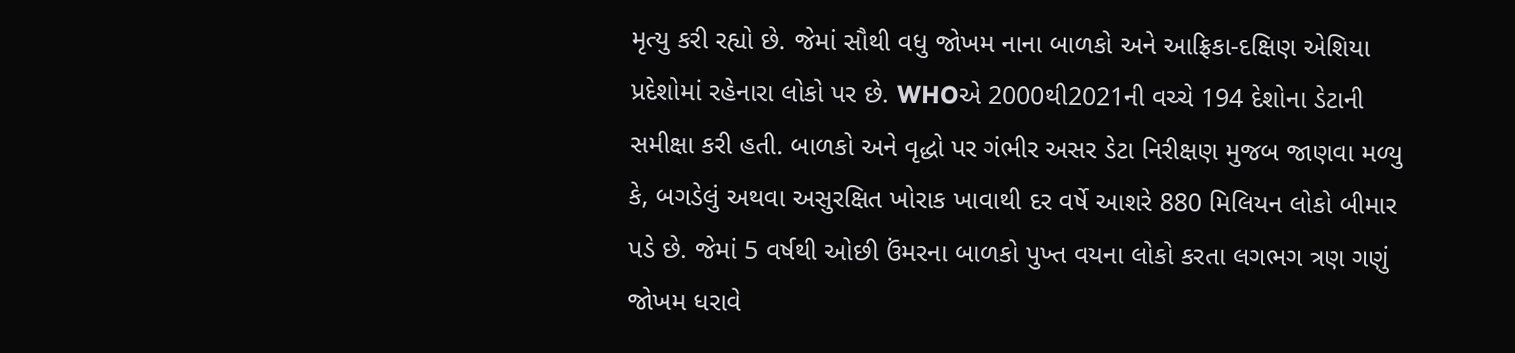મૃત્યુ કરી રહ્યો છે. જેમાં સૌથી વધુ જોખમ નાના બાળકો અને આફ્રિકા-દક્ષિણ એશિયા પ્રદેશોમાં રહેનારા લોકો પર છે. WHOએ 2000થી2021ની વચ્ચે 194 દેશોના ડેટાની સમીક્ષા કરી હતી. બાળકો અને વૃદ્ધો પર ગંભીર અસર ડેટા નિરીક્ષણ મુજબ જાણવા મળ્યુ કે, બગડેલું અથવા અસુરક્ષિત ખોરાક ખાવાથી દર વર્ષે આશરે 880 મિલિયન લોકો બીમાર પડે છે. જેમાં 5 વર્ષથી ઓછી ઉંમરના બાળકો પુખ્ત વયના લોકો કરતા લગભગ ત્રણ ગણું જોખમ ધરાવે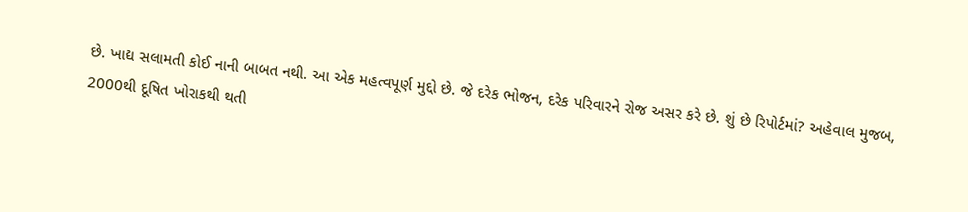છે. ખાદ્ય સલામતી કોઈ નાની બાબત નથી. આ એક મહત્વપૂર્ણ મુદ્દો છે. જે દરેક ભોજન, દરેક પરિવારને રોજ અસર કરે છે. શું છે રિપોર્ટમાં? અહેવાલ મુજબ, 2000થી દૂષિત ખોરાકથી થતી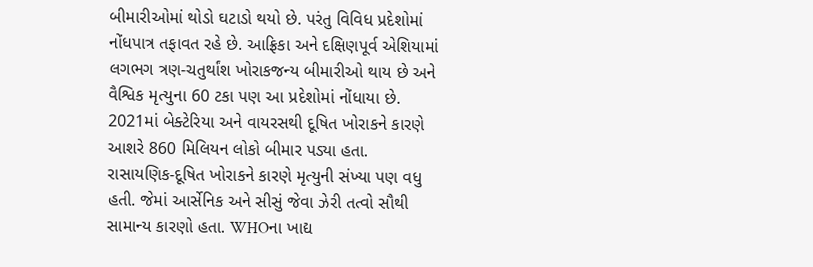બીમારીઓમાં થોડો ઘટાડો થયો છે. પરંતુ વિવિધ પ્રદેશોમાં નોંધપાત્ર તફાવત રહે છે. આફ્રિકા અને દક્ષિણપૂર્વ એશિયામાં લગભગ ત્રણ-ચતુર્થાંશ ખોરાકજન્ય બીમારીઓ થાય છે અને વૈશ્વિક મૃત્યુના 60 ટકા પણ આ પ્રદેશોમાં નોંધાયા છે. 2021માં બેક્ટેરિયા અને વાયરસથી દૂષિત ખોરાકને કારણે આશરે 860 મિલિયન લોકો બીમાર પડ્યા હતા. રાસાયણિક-દૂષિત ખોરાકને કારણે મૃત્યુની સંખ્યા પણ વધુ હતી. જેમાં આર્સેનિક અને સીસું જેવા ઝેરી તત્વો સૌથી સામાન્ય કારણો હતા. WHOના ખાદ્ય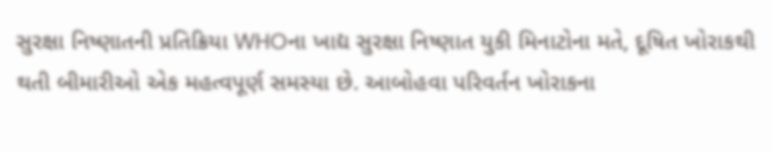સુરક્ષા નિષ્ણાતની પ્રતિક્રિયા WHOના ખાદ્ય સુરક્ષા નિષ્ણાત યુકી મિનાટોના મતે, દૂષિત ખોરાકથી થતી બીમારીઓ એક મહત્વપૂર્ણ સમસ્યા છે. આબોહવા પરિવર્તન ખોરાકના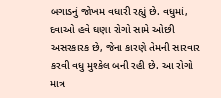બગાડનું જોખમ વધારી રહ્યું છે. વધુમાં, દવાઓ હવે ઘણા રોગો સામે ઓછી અસરકારક છે, જેના કારણે તેમની સારવાર કરવી વધુ મુશ્કેલ બની રહી છે. આ રોગો માત્ર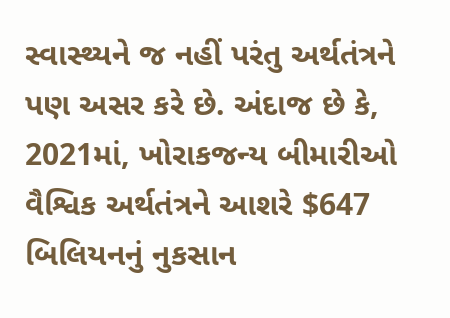સ્વાસ્થ્યને જ નહીં પરંતુ અર્થતંત્રને પણ અસર કરે છે. અંદાજ છે કે, 2021માં, ખોરાકજન્ય બીમારીઓ વૈશ્વિક અર્થતંત્રને આશરે $647 બિલિયનનું નુકસાન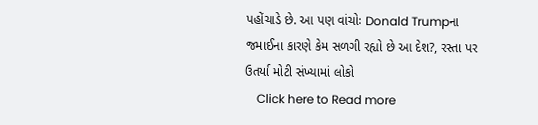પહોંચાડે છે. આ પણ વાંચોઃ Donald Trumpના જમાઈના કારણે કેમ સળગી રહ્યો છે આ દેશ?, રસ્તા પર ઉતર્યા મોટી સંખ્યામાં લોકો
    Click here to Read more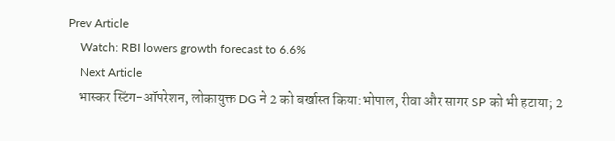Prev Article
    Watch: RBI lowers growth forecast to 6.6%
    Next Article
    भास्कर स्टिंग-ऑपरेशन, लोकायुक्त DG ने 2 को बर्खास्त किया:भोपाल, रीवा और सागर SP को भी हटाया; 2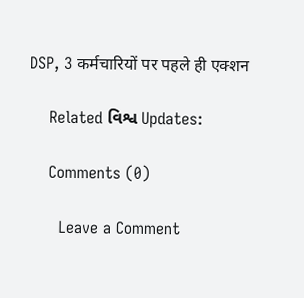DSP, 3 कर्मचारियों पर पहले ही एक्शन

    Related વિશ્વ Updates:

    Comments (0)

      Leave a Comment